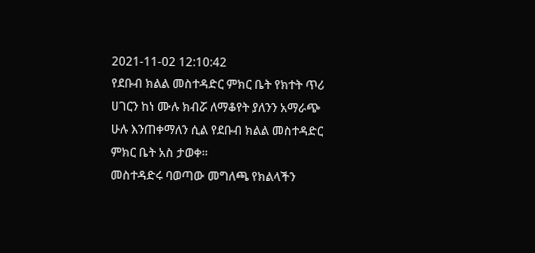2021-11-02 12:10:42
የደቡብ ክልል መስተዳድር ምክር ቤት የክተት ጥሪ
ሀገርን ከነ ሙሉ ክብሯ ለማቆየት ያለንን አማራጭ ሁሉ እንጠቀማለን ሲል የደቡብ ክልል መስተዳድር
ምክር ቤት አስ ታወቀ፡፡
መስተዳድሩ ባወጣው መግለጫ የክልላችን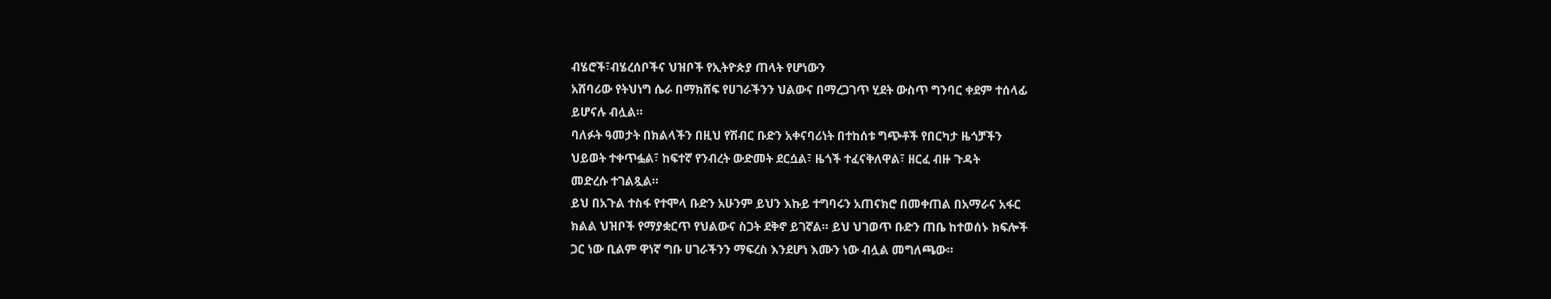ብሄሮች፣ብሄረሰቦችና ህዝቦች የኢትዮጵያ ጠላት የሆነውን
አሸባሪው የትህነግ ሴራ በማክሸፍ የሀገራችንን ህልውና በማረጋገጥ ሂደት ውስጥ ግንባር ቀደም ተሰላፊ
ይሆናሉ ብሏል።
ባለፉት ዓመታት በክልላችን በዚህ የሽብር ቡድን አቀናባሪነት በተከሰቱ ግጭቶች የበርካታ ዜጎቻችን
ህይወት ተቀጥፏል፣ ከፍተኛ የንብረት ውድመት ደርሷል፣ ዜጎች ተፈናቅለዋል፣ ዘርፈ ብዙ ጉዳት
መድረሱ ተገልጿል።
ይህ በአጉል ተስፋ የተሞላ ቡድን አሁንም ይህን እኩይ ተግባሩን አጠናክሮ በመቀጠል በአማራና አፋር
ክልል ህዝቦች የማያቋርጥ የህልውና ስጋት ደቅኖ ይገኛል። ይህ ህገወጥ ቡድን ጠቤ ከተወሰኑ ክፍሎች
ጋር ነው ቢልም ዋነኛ ግቡ ሀገራችንን ማፍረስ እንደሆነ እሙን ነው ብሏል መግለጫው።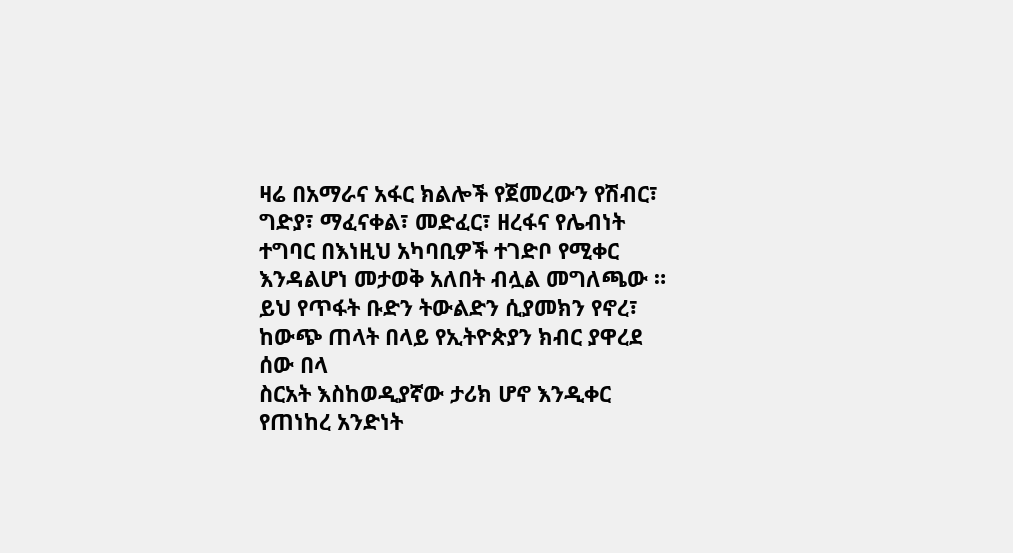ዛሬ በአማራና አፋር ክልሎች የጀመረውን የሽብር፣ ግድያ፣ ማፈናቀል፣ መድፈር፣ ዘረፋና የሌብነት
ተግባር በእነዚህ አካባቢዎች ተገድቦ የሚቀር እንዳልሆነ መታወቅ አለበት ብሏል መግለጫው ።
ይህ የጥፋት ቡድን ትውልድን ሲያመክን የኖረ፣ ከውጭ ጠላት በላይ የኢትዮጵያን ክብር ያዋረደ ሰው በላ
ስርአት እስከወዲያኛው ታሪክ ሆኖ እንዲቀር የጠነከረ አንድነት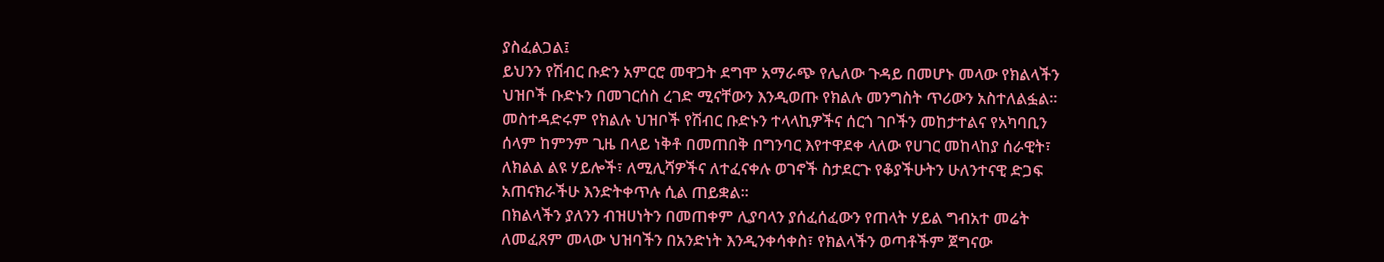ያስፈልጋል፤
ይህንን የሽብር ቡድን አምርሮ መዋጋት ደግሞ አማራጭ የሌለው ጉዳይ በመሆኑ መላው የክልላችን
ህዝቦች ቡድኑን በመገርሰስ ረገድ ሚናቸውን እንዲወጡ የክልሉ መንግስት ጥሪውን አስተለልፏል።
መስተዳድሩም የክልሉ ህዝቦች የሽብር ቡድኑን ተላላኪዎችና ሰርጎ ገቦችን መከታተልና የአካባቢን
ሰላም ከምንም ጊዜ በላይ ነቅቶ በመጠበቅ በግንባር እየተዋደቀ ላለው የሀገር መከላከያ ሰራዊት፣
ለክልል ልዩ ሃይሎች፣ ለሚሊሻዎችና ለተፈናቀሉ ወገኖች ስታደርጉ የቆያችሁትን ሁለንተናዊ ድጋፍ
አጠናክራችሁ እንድትቀጥሉ ሲል ጠይቋል፡፡
በክልላችን ያለንን ብዝሀነትን በመጠቀም ሊያባላን ያሰፈሰፈውን የጠላት ሃይል ግብአተ መሬት
ለመፈጸም መላው ህዝባችን በአንድነት እንዲንቀሳቀስ፣ የክልላችን ወጣቶችም ጀግናው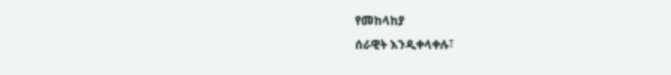የመከላከያ
ሰራዊት እንዲቀላቀሉ፣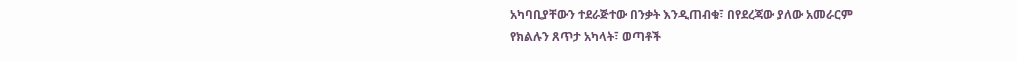አካባቢያቸውን ተደራጅተው በንቃት እንዲጠብቁ፣ በየደረጃው ያለው አመራርም
የክልሉን ጸጥታ አካላት፣ ወጣቶች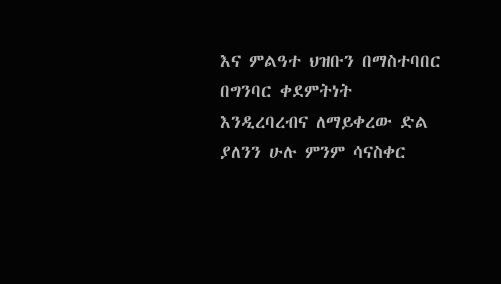እና ምልዓተ ህዝቡን በማስተባበር በግንባር ቀደምትነት
እንዲረባረብና ለማይቀረው ድል ያለንን ሁሉ ምንም ሳናስቀር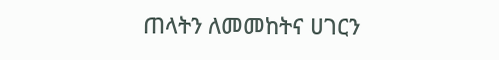ጠላትን ለመመከትና ሀገርን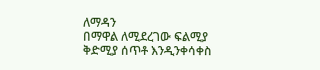ለማዳን
በማዋል ለሚደረገው ፍልሚያ ቅድሚያ ሰጥቶ እንዲንቀሳቀስ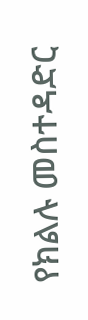የክልሉ መስተዳድር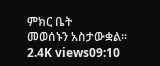ምክር ቤት
መወሰኑን አስታውቋል፡፡
2.4K views09:10